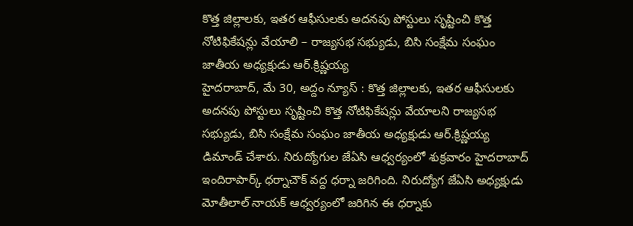కొత్త జిల్లాలకు, ఇతర ఆఫీసులకు అదనపు పోస్టులు సృష్టించి కొత్త నోటిఫికేషన్లు వేయాలి – రాజ్యసభ సభ్యుడు, బిసి సంక్షేమ సంఘం జాతీయ అధ్యక్షుడు ఆర్.క్రిష్ణయ్య
హైదరాబాద్, మే 30, అద్దం న్యూస్ : కొత్త జిల్లాలకు, ఇతర ఆఫీసులకు అదనపు పోస్టులు సృష్టించి కొత్త నోటిఫికేషన్లు వేయాలని రాజ్యసభ సభ్యుడు, బిసి సంక్షేమ సంఘం జాతీయ అధ్యక్షుడు ఆర్.క్రిష్ణయ్య డిమాండ్ చేశారు. నిరుద్యోగుల జేఏసి ఆధ్వర్యంలో శుక్రవారం హైదరాబాద్ ఇందిరాపార్క్ ధర్నాచౌక్ వద్ద ధర్నా జరిగింది. నిరుద్యోగ జేఏసి అధ్యక్షుడు మోతీలాల్ నాయక్ ఆధ్వర్యంలో జరిగిన ఈ ధర్నాకు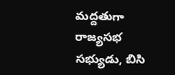మద్దతుగా రాజ్యసభ సభ్యుడు, బిసి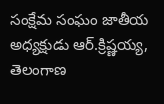సంక్షేమ సంఘం జాతీయ అధ్యక్షుడు ఆర్.క్రిష్ణయ్య, తెలంగాణ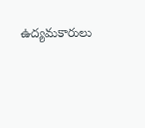ఉద్యమకారులు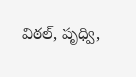విఠల్, పృధ్వి,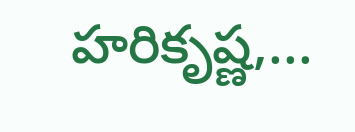హరికృష్ణ,...